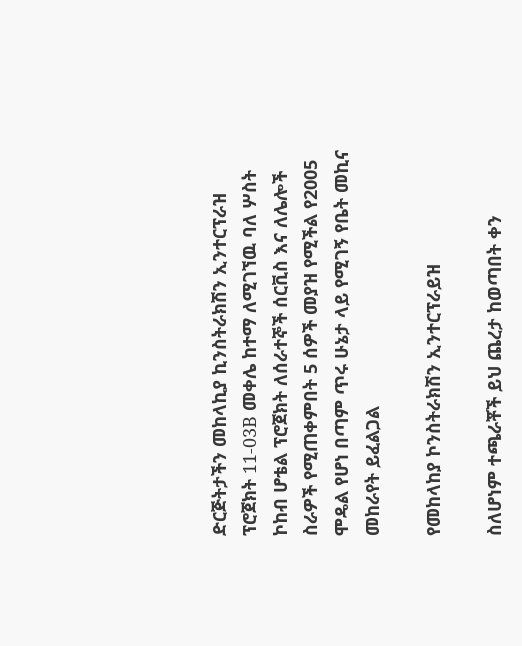ድርጅትታችን መከላኪያ ኪንስትራክሽን ኢንተርፕራዝ ፕሮጀክት 11-03B መቀሌ ከተማ ለሚገኘዉ ባለ ሦስት ኮከብ ሆቴል ፕሮጀክት ለሰራተኞች ሰርቪስ እና ለሌሎች ስራዎች የሚጠቀምበት 5 ሰዎች መያዝ የሚችል የ2005 ሞዴል የሆነ በጣም ጥሩ ሁኔታ ላይ የሚገኝ የቤት መኪና መከራየት ይፈልጋል

የመከላከያ ኮንስትራክሽን ኢንተርፕራይዝ

ስለሆነም ተጫራቾች ይህ ጨረታ ከወጣበት ቀን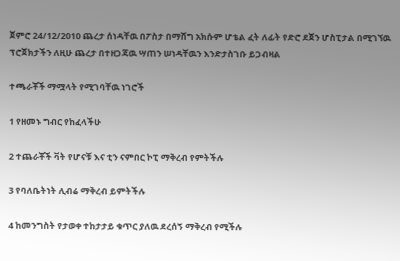ጀምሮ 24/12/2010 ጨረታ ሰነዳቸዉ በፖስታ በማሸግ አክሱም ሆቴል ፈት ለፊት የድሮ ደጀን ሆስፒታል በሚገኘዉ ፕሮጀክታችን ለዚሁ ጨረታ በተዘጋጃዉ ሣጠን ሠነዳቸዉን እንድታስገቡ ይጋብዛል

ተጫራቾች ማሟላት የሚገባቸዉ ነገሮች

1 የዘመኑ ግብር የከፈላችሁ

2 ተጨራቾች ቫት የሆናቹ እና ቲን ናምበር ኮፒ ማቅረብ የምትችሉ

3 የባለቤትነት ሊብሬ ማቅረብ ይምትችሉ

4 ከመንግስት የታወቀ ተከታታይ ቁጥር ያለዉ ደረሰኝ ማቅረብ የሚችሉ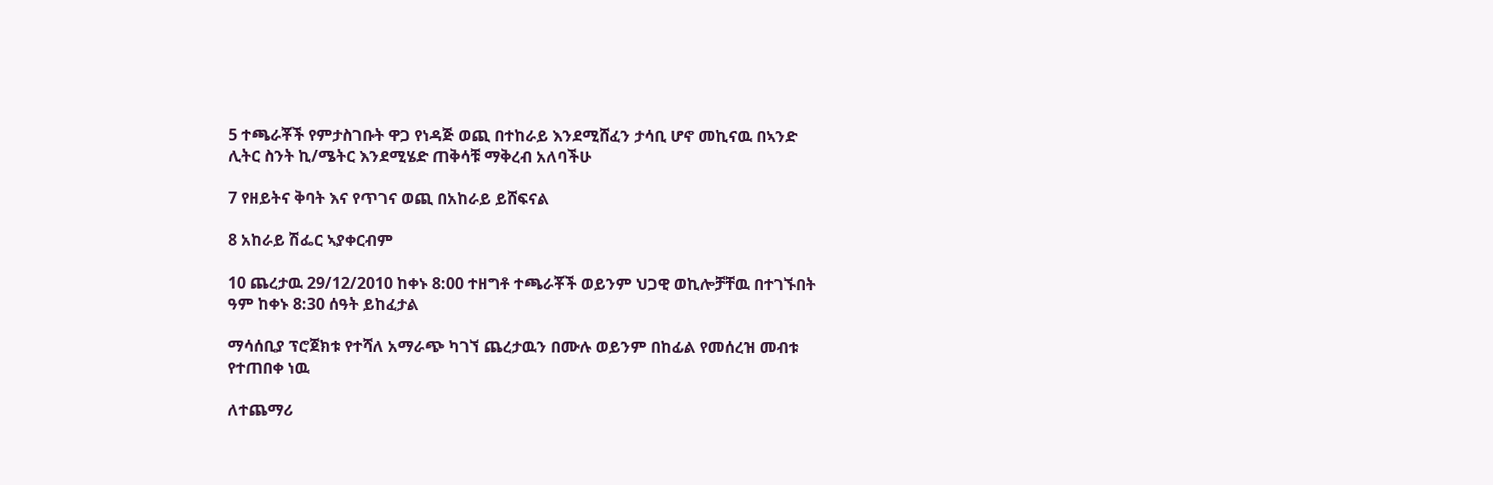5 ተጫራቾች የምታስገቡት ዋጋ የነዳጅ ወጪ በተከራይ እንደሚሸፈን ታሳቢ ሆኖ መኪናዉ በኣንድ ሊትር ስንት ኪ/ሜትር እንደሚሄድ ጠቅሳቹ ማቅረብ አለባችሁ

7 የዘይትና ቅባት እና የጥገና ወጪ በአከራይ ይሸፍናል

8 አከራይ ሽፌር ኣያቀርብም

10 ጨረታዉ 29/12/2010 ከቀኑ 8:00 ተዘግቶ ተጫራቾች ወይንም ህጋዊ ወኪሎቻቸዉ በተገኙበት ዓም ከቀኑ 8:30 ሰዓት ይከፈታል

ማሳሰቢያ ፕሮጀክቱ የተሻለ አማራጭ ካገኘ ጨረታዉን በሙሉ ወይንም በከፊል የመሰረዝ መብቱ የተጠበቀ ነዉ

ለተጨማሪ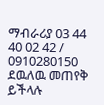ማብራሪያ 03 44 40 02 42 / 0910280150 ደዉለዉ መጠየቅ ይችላሉ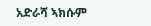አድራሻ ኣክሱም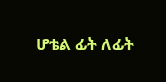ሆቴል ፊት ለፊት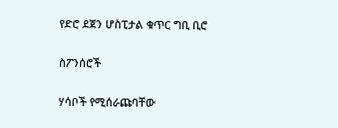የድሮ ደጀን ሆስፒታል ቁጥር ግቢ ቢሮ

ስፖንሰሮች

ሃሳቦች የሚሰራጩባቸው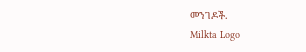መንገዶች.
Milkta Logo